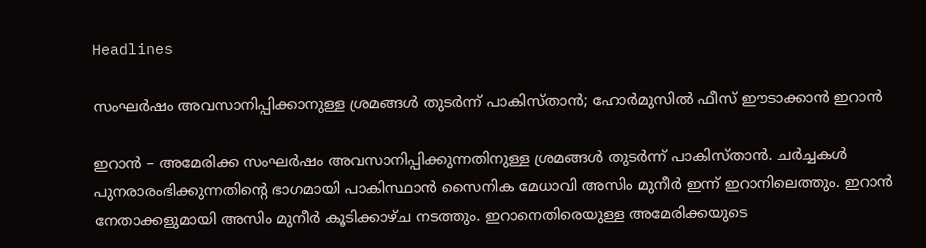Headlines

സംഘർഷം അവസാനിപ്പിക്കാനുള്ള ശ്രമങ്ങൾ തുടർന്ന് പാകിസ്താൻ; ഹോർമുസിൽ ഫീസ് ഈടാക്കാൻ ഇറാൻ

ഇറാൻ – അമേരിക്ക സംഘർഷം അവസാനിപ്പിക്കുന്നതിനുള്ള ശ്രമങ്ങൾ തുടർന്ന് പാകിസ്താൻ. ചർച്ചകൾ പുനരാരംഭിക്കുന്നതിന്റെ ഭാഗമായി പാകിസ്ഥാൻ സൈനിക മേധാവി അസിം മുനീർ ഇന്ന് ഇറാനിലെത്തും. ഇറാൻ നേതാക്കളുമായി അസിം മുനീർ കൂടിക്കാഴ്ച നടത്തും. ഇറാനെതിരെയുള്ള അമേരിക്കയുടെ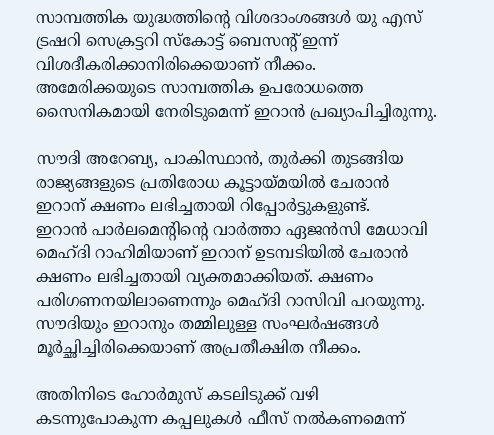സാമ്പത്തിക യുദ്ധത്തിൻ്റെ വിശദാംശങ്ങൾ യു എസ് ട്രഷറി സെക്രട്ടറി സ്കോട്ട് ബെസൻ്റ് ഇന്ന് വിശദീകരിക്കാനിരിക്കെയാണ് നീക്കം. അമേരിക്കയുടെ സാമ്പത്തിക ഉപരോധത്തെ സൈനികമായി നേരിടുമെന്ന് ഇറാൻ പ്രഖ്യാപിച്ചിരുന്നു.

സൗദി അറേബ്യ, പാകിസ്ഥാൻ, തുർക്കി തുടങ്ങിയ രാജ്യങ്ങളുടെ പ്രതിരോധ കൂട്ടായ്മയിൽ ചേരാൻ ഇറാന് ക്ഷണം ലഭിച്ചതായി റിപ്പോർട്ടുകളുണ്ട്.
ഇറാൻ പാർലമെൻ്റിൻ്റെ വാർത്താ ഏജൻസി മേധാവി മെഹ്ദി റാഹിമിയാണ് ഇറാന് ഉടമ്പടിയിൽ ചേരാൻ ക്ഷണം ലഭിച്ചതായി വ്യക്തമാക്കിയത്. ക്ഷണം പരിഗണനയിലാണെന്നും മെഹ്ദി റാസിവി പറയുന്നു. സൗദിയും ഇറാനും തമ്മിലുള്ള സംഘർഷങ്ങൾ മൂർച്ഛിച്ചിരിക്കെയാണ് അപ്രതീക്ഷിത നീക്കം.

അതിനിടെ ഹോർമുസ് കടലിടുക്ക് വഴി കടന്നുപോകുന്ന കപ്പലുകൾ ഫീസ് നൽകണമെന്ന്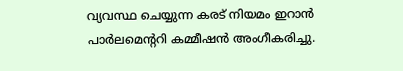വ്യവസ്ഥ ചെയ്യുന്ന കരട് നിയമം ഇറാൻ പാർലമെന്ററി കമ്മീഷൻ അംഗീകരിച്ചു.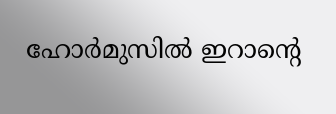ഹോർമുസിൽ ഇറാൻ്റെ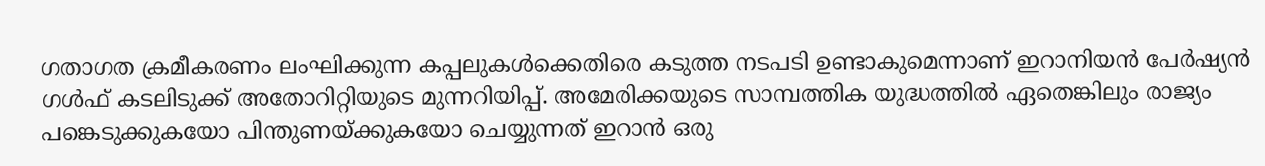ഗതാഗത ക്രമീകരണം ലംഘിക്കുന്ന കപ്പലുകൾക്കെതിരെ കടുത്ത നടപടി ഉണ്ടാകുമെന്നാണ് ഇറാനിയൻ പേർഷ്യൻ ഗൾഫ് കടലിടുക്ക് അതോറിറ്റിയുടെ മുന്നറിയിപ്പ്. അമേരിക്കയുടെ സാമ്പത്തിക യുദ്ധത്തിൽ ഏതെങ്കിലും രാജ്യം പങ്കെടുക്കുകയോ പിന്തുണയ്ക്കുകയോ ചെയ്യുന്നത് ഇറാൻ ഒരു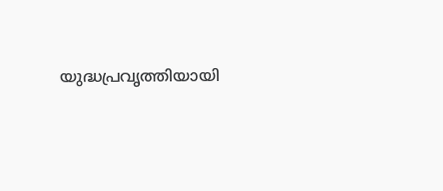യുദ്ധപ്രവൃത്തിയായി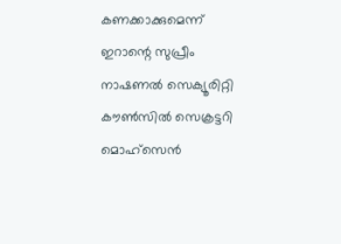കണക്കാക്കുമെന്ന് ഇറാന്റെ സുപ്രീം നാഷണൽ സെക്യൂരിറ്റി കൗൺസിൽ സെക്രട്ടറി മൊഹ്‌സെൻ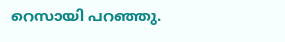റെസായി പറഞ്ഞു.